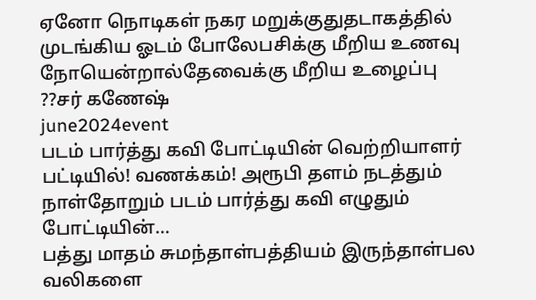ஏனோ நொடிகள் நகர மறுக்குதுதடாகத்தில் முடங்கிய ஓடம் போலேபசிக்கு மீறிய உணவு நோயென்றால்தேவைக்கு மீறிய உழைப்பு ??சர் கணேஷ்
june2024event
படம் பார்த்து கவி போட்டியின் வெற்றியாளர் பட்டியில்! வணக்கம்! அரூபி தளம் நடத்தும் நாள்தோறும் படம் பார்த்து கவி எழுதும் போட்டியின்…
பத்து மாதம் சுமந்தாள்பத்தியம் இருந்தாள்பல வலிகளை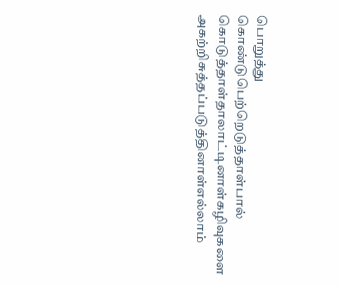பொறுத்து கொண்டுபெற்றெடுத்தாள்பால் கொடுத்தாள்தாலாட்டினாள்கழிவுகளை அகற்றிசுத்தப்படுத்தினாள்எல்லாம்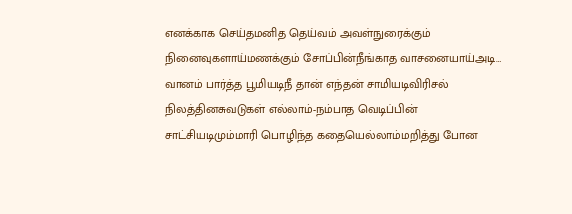எனக்காக செய்தமனித தெய்வம் அவள்நுரைக்கும் நினைவுகளாய்மணக்கும் சோப்பின்நீங்காத வாசனையாய்அடி…
வானம் பார்த்த பூமியடிநீ தான் எந்தன் சாமியடிவிரிசல் நிலத்தினசுவடுகள் எல்லாம்-நம்பாத வெடிப்பின் சாட்சியடிமும்மாரி பொழிந்த கதையெல்லாம்மறித்து போன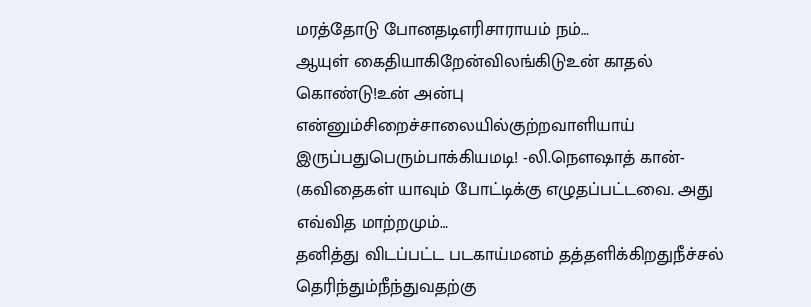மரத்தோடு போனதடிஎரிசாராயம் நம்…
ஆயுள் கைதியாகிறேன்விலங்கிடுஉன் காதல் கொண்டு!உன் அன்பு என்னும்சிறைச்சாலையில்குற்றவாளியாய் இருப்பதுபெரும்பாக்கியமடி! -லி.நௌஷாத் கான்- (கவிதைகள் யாவும் போட்டிக்கு எழுதப்பட்டவை. அது எவ்வித மாற்றமும்…
தனித்து விடப்பட்ட படகாய்மனம் தத்தளிக்கிறதுநீச்சல் தெரிந்தும்நீந்துவதற்கு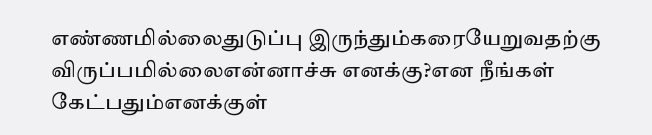எண்ணமில்லைதுடுப்பு இருந்தும்கரையேறுவதற்கு விருப்பமில்லைஎன்னாச்சு எனக்கு?என நீங்கள் கேட்பதும்எனக்குள்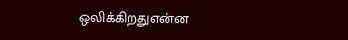ஒலிக்கிறதுஎன்ன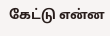கேட்டு என்ன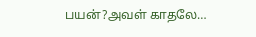பயன்?அவள் காதலே…